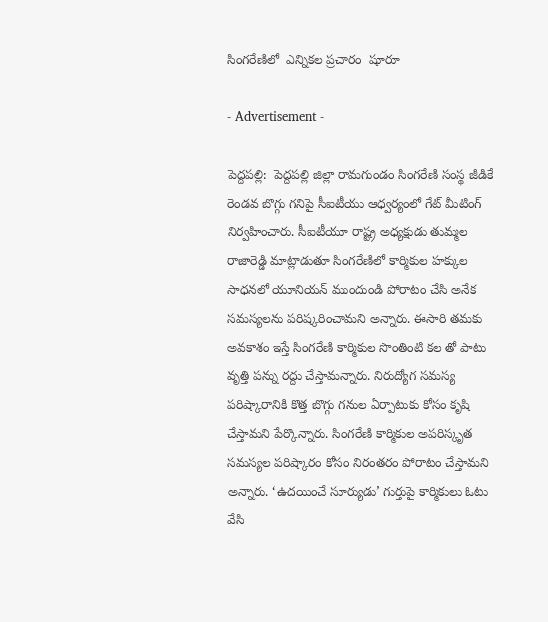సింగరేణిలో  ఎన్నికల ప్రచారం  షూరూ

- Advertisement -

పెద్దపల్లి:  పెద్దపల్లి జిల్లా రామగుండం సింగరేణి సంస్థ జీడికే రెండవ బొగ్గు గనిపై సీఐటీయు ఆధ్వర్యంలో గేట్ మీటింగ్ నిర్వహించారు. సీఐటీయూ రాష్ట్ర అధ్యక్షుడు తుమ్మల రాజారెడ్డి మాట్లాడుతూ సింగరేణిలో కార్మికుల హక్కుల సాధనలో యూనియన్ ముందుండి పోరాటం చేసి అనేక సమస్యలను పరిష్కరించామని అన్నారు. ఈసారి తమకు అవకాశం ఇస్తే సింగరేణి కార్మికుల సొంతింటి కల తో పాటు వృత్తి పన్ను రద్దు చేస్తామన్నారు. నిరుద్యోగ సమస్య పరిష్కారానికి కొత్త బొగ్గు గనుల ఏర్పాటుకు కోసం కృషి చేస్తామని పేర్కొన్నారు. సింగరేణి కార్మికుల అపరిస్కృత సమస్యల పరిష్కారం కోసం నిరంతరం పోరాటం చేస్తామని అన్నారు. ‘ఉదయించే సూర్యుడు’ గుర్తుపై కార్మికులు ఓటు వేసి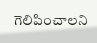గెలిపించాలని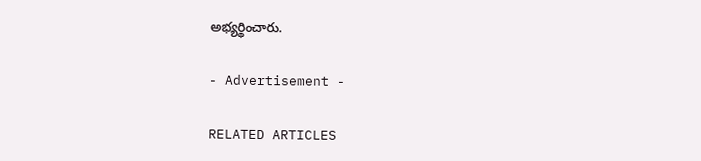అభ్యర్థించారు.

- Advertisement -

RELATED ARTICLES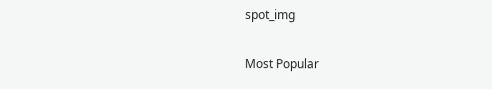spot_img

Most Popular